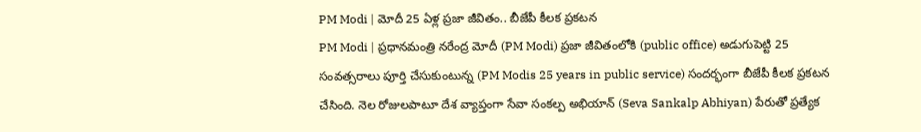PM Modi | మోదీ 25 ఏళ్ల ప్రజా జీవితం.. బీజేపీ కీలక ప్రకటన
PM Modi | ప్రధానమంత్రి నరేంద్ర మోదీ (PM Modi) ప్రజా జీవితంలోకి (public office) అడుగుపెట్టి 25 సంవత్సరాలు పూర్తి చేసుకుంటున్న (PM Modis 25 years in public service) సందర్భంగా బీజేపీ కీలక ప్రకటన చేసింది. నెల రోజులపాటూ దేశ వ్యాప్తంగా సేవా సంకల్ప అభియాన్ (Seva Sankalp Abhiyan) పేరుతో ప్రత్యేక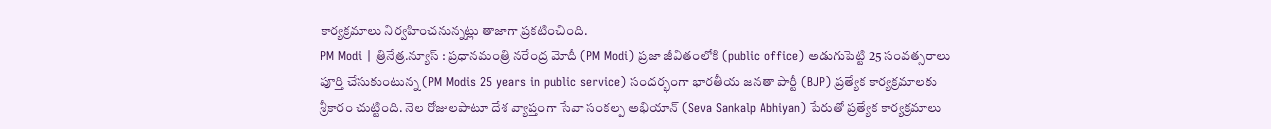కార్యక్రమాలు నిర్వహించనున్నట్లు తాజాగా ప్రకటించింది.
PM Modi | త్రినేత్ర.న్యూస్ : ప్రధానమంత్రి నరేంద్ర మోదీ (PM Modi) ప్రజా జీవితంలోకి (public office) అడుగుపెట్టి 25 సంవత్సరాలు పూర్తి చేసుకుంటున్న (PM Modis 25 years in public service) సందర్భంగా భారతీయ జనతా పార్టీ (BJP) ప్రత్యేక కార్యక్రమాలకు శ్రీకారం చుట్టింది. నెల రోజులపాటూ దేశ వ్యాప్తంగా సేవా సంకల్ప అభియాన్ (Seva Sankalp Abhiyan) పేరుతో ప్రత్యేక కార్యక్రమాలు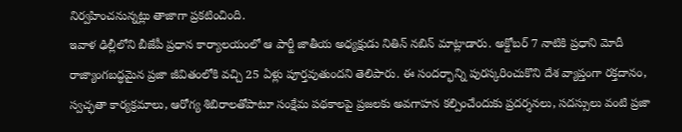నిర్వహించనున్నట్లు తాజాగా ప్రకటించింది.
ఇవాళ ఢిల్లీలోని బీజేపీ ప్రధాన కార్యాలయంలో ఆ పార్టీ జాతీయ అధ్యక్షుడు నితిన్ నబిన్ మాట్లాడారు. అక్టోబర్ 7 నాటికి ప్రధాని మోదీ రాజ్యాంగబద్ధమైన ప్రజా జీవితంలోకి వచ్చి 25 ఏళ్లు పూర్తవుతుందని తెలిపారు. ఈ సందర్భాన్ని పురస్కరించుకొని దేశ వ్యాప్తంగా రక్తదానం, స్వచ్ఛతా కార్యక్రమాలు, ఆరోగ్య శిబిరాలతోపాటూ సంక్షేమ పథకాలపై ప్రజలకు అవగాహన కల్పించేందుకు ప్రదర్శనలు, సదస్సులు వంటి ప్రజా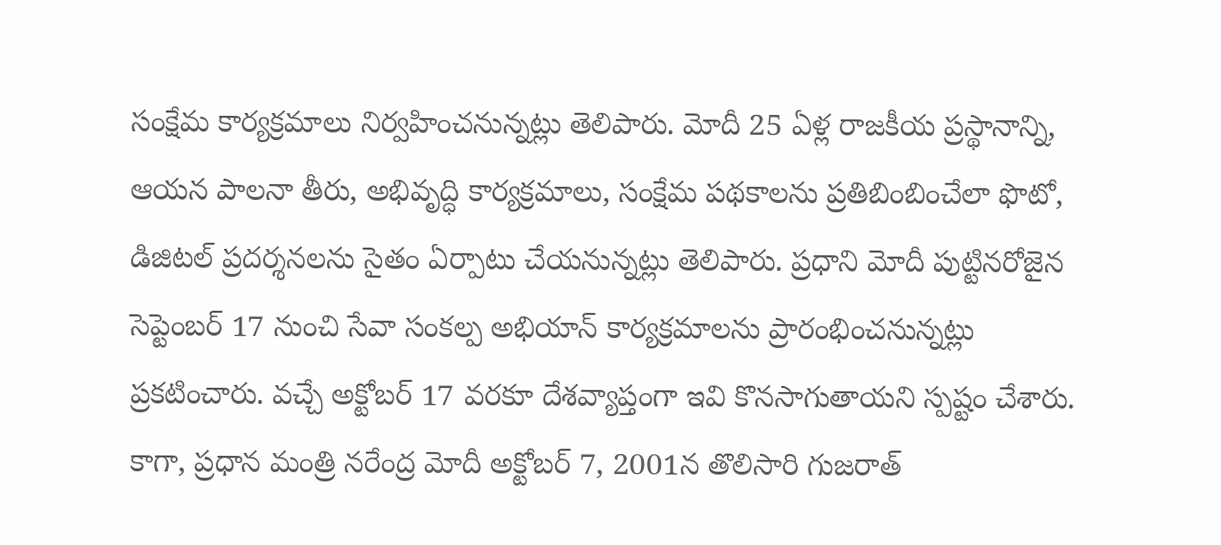సంక్షేమ కార్యక్రమాలు నిర్వహించనున్నట్లు తెలిపారు. మోదీ 25 ఏళ్ల రాజకీయ ప్రస్థానాన్ని, ఆయన పాలనా తీరు, అభివృద్ధి కార్యక్రమాలు, సంక్షేమ పథకాలను ప్రతిబింబించేలా ఫొటో, డిజిటల్ ప్రదర్శనలను సైతం ఏర్పాటు చేయనున్నట్లు తెలిపారు. ప్రధాని మోదీ పుట్టినరోజైన సెప్టెంబర్ 17 నుంచి సేవా సంకల్ప అభియాన్ కార్యక్రమాలను ప్రారంభించనున్నట్లు ప్రకటించారు. వచ్చే అక్టోబర్ 17 వరకూ దేశవ్యాప్తంగా ఇవి కొనసాగుతాయని స్పష్టం చేశారు.
కాగా, ప్రధాన మంత్రి నరేంద్ర మోదీ అక్టోబర్ 7, 2001న తొలిసారి గుజరాత్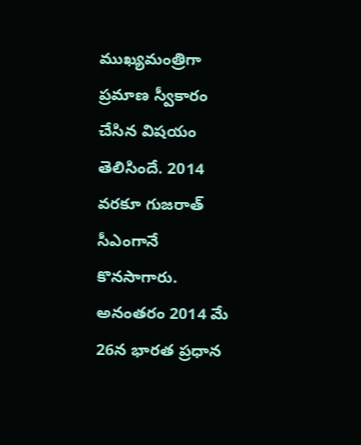ముఖ్యమంత్రిగా ప్రమాణ స్వీకారం చేసిన విషయం తెలిసిందే. 2014 వరకూ గుజరాత్ సీఎంగానే కొనసాగారు. అనంతరం 2014 మే 26న భారత ప్రధాన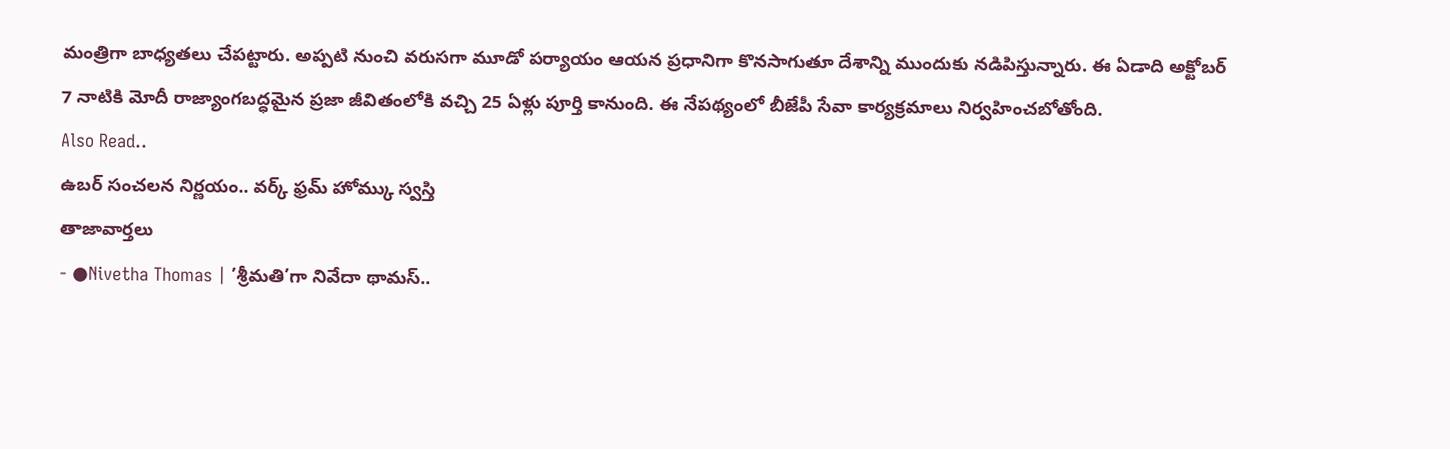మంత్రిగా బాధ్యతలు చేపట్టారు. అప్పటి నుంచి వరుసగా మూడో పర్యాయం ఆయన ప్రధానిగా కొనసాగుతూ దేశాన్ని ముందుకు నడిపిస్తున్నారు. ఈ ఏడాది అక్టోబర్ 7 నాటికి మోదీ రాజ్యాంగబద్ధమైన ప్రజా జీవితంలోకి వచ్చి 25 ఏళ్లు పూర్తి కానుంది. ఈ నేపథ్యంలో బీజేపీ సేవా కార్యక్రమాలు నిర్వహించబోతోంది.
Also Read..
ఉబర్ సంచలన నిర్ణయం.. వర్క్ ఫ్రమ్ హోమ్కు స్వస్తి
తాజావార్తలు
- ●Nivetha Thomas | ’శ్రీమతి’గా నివేదా థామస్..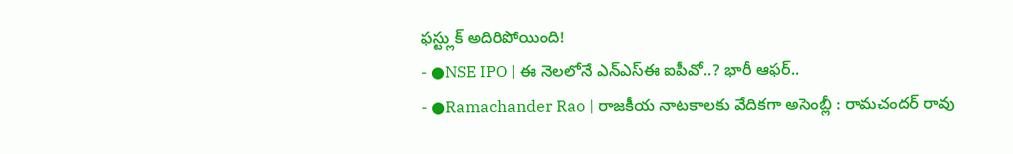ఫస్ట్లుక్ అదిరిపోయింది!
- ●NSE IPO | ఈ నెలలోనే ఎన్ఎస్ఈ ఐపీవో..? భారీ ఆఫర్..
- ●Ramachander Rao | రాజకీయ నాటకాలకు వేదికగా అసెంబ్లీ : రామచందర్ రావు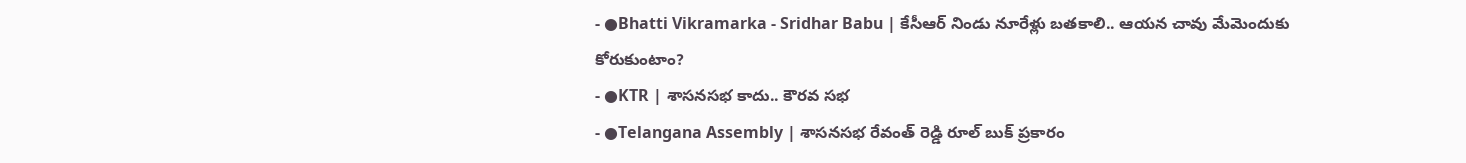- ●Bhatti Vikramarka - Sridhar Babu | కేసీఆర్ నిండు నూరేళ్లు బతకాలి.. ఆయన చావు మేమెందుకు కోరుకుంటాం?
- ●KTR | శాసనసభ కాదు.. కౌరవ సభ
- ●Telangana Assembly | శాసనసభ రేవంత్ రెడ్డి రూల్ బుక్ ప్రకారం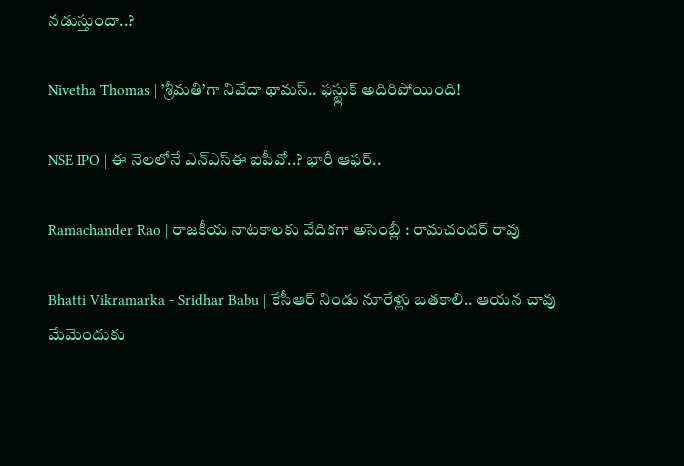నడుస్తుందా..?

Nivetha Thomas | ’శ్రీమతి’గా నివేదా థామస్.. ఫస్ట్లుక్ అదిరిపోయింది!

NSE IPO | ఈ నెలలోనే ఎన్ఎస్ఈ ఐపీవో..? భారీ ఆఫర్..

Ramachander Rao | రాజకీయ నాటకాలకు వేదికగా అసెంబ్లీ : రామచందర్ రావు

Bhatti Vikramarka - Sridhar Babu | కేసీఆర్ నిండు నూరేళ్లు బతకాలి.. ఆయన చావు మేమెందుకు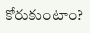కోరుకుంటాం?